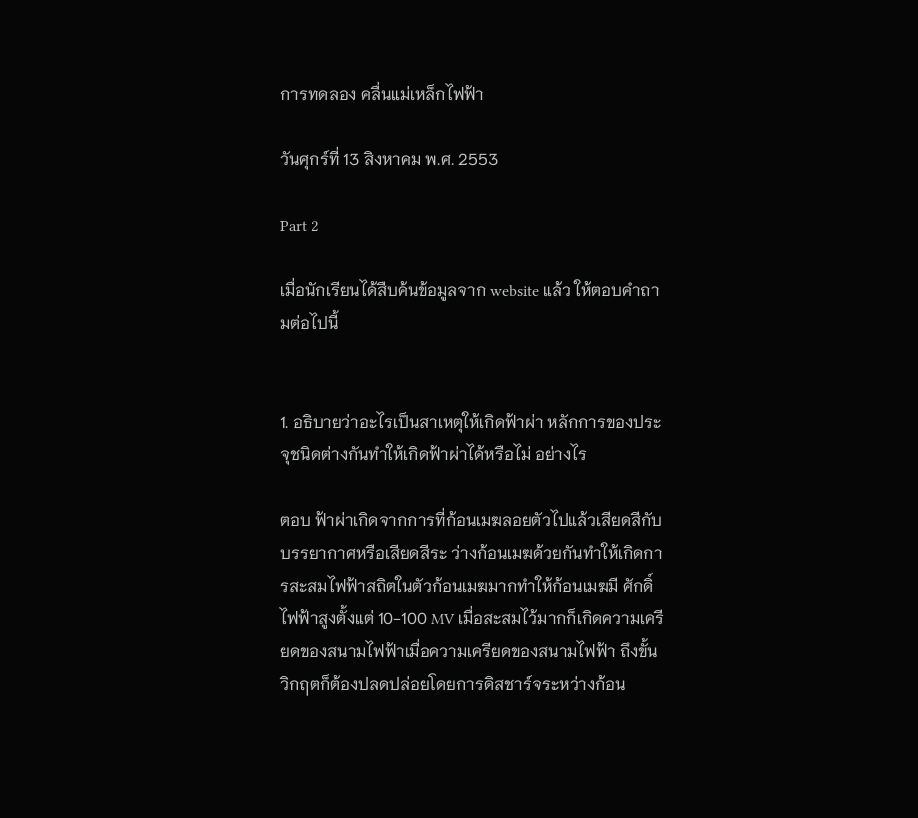การทดลอง คลื่นแม่เหล็กไฟฟ้า

วันศุกร์ที่ 13 สิงหาคม พ.ศ. 2553

Part 2

เมื่อนักเรียนได้สืบค้นข้อมูลจาก website แล้ว ให้ตอบคำถามต่อไปนี้


1. อธิบายว่าอะไรเป็นสาเหตุให้เกิดฟ้าผ่า หลักการของประจุชนิดต่างกันทำให้เกิดฟ้าผ่าได้หรือไม่ อย่างไร

ตอบ ฟ้าผ่าเกิดจากการที่ก้อนเมฆลอยตัวไปแล้วเสียดสีกับบรรยากาศหรือเสียดสีระ ว่างก้อนเมฆด้วยกันทำให้เกิดการสะสมไฟฟ้าสถิตในตัวก้อนเมฆมากทำให้ก้อนเมฆมี ศักดิ์ไฟฟ้าสูงตั้งแต่ 10-100 MV เมื่อสะสมไว้มากก็เกิดความเครียดของสนามไฟฟ้าเมื่อความเครียดของสนามไฟฟ้า ถึงขั้นวิกฤตก็ต้องปลดปล่อยโดยการดิสชาร์จระหว่างก้อน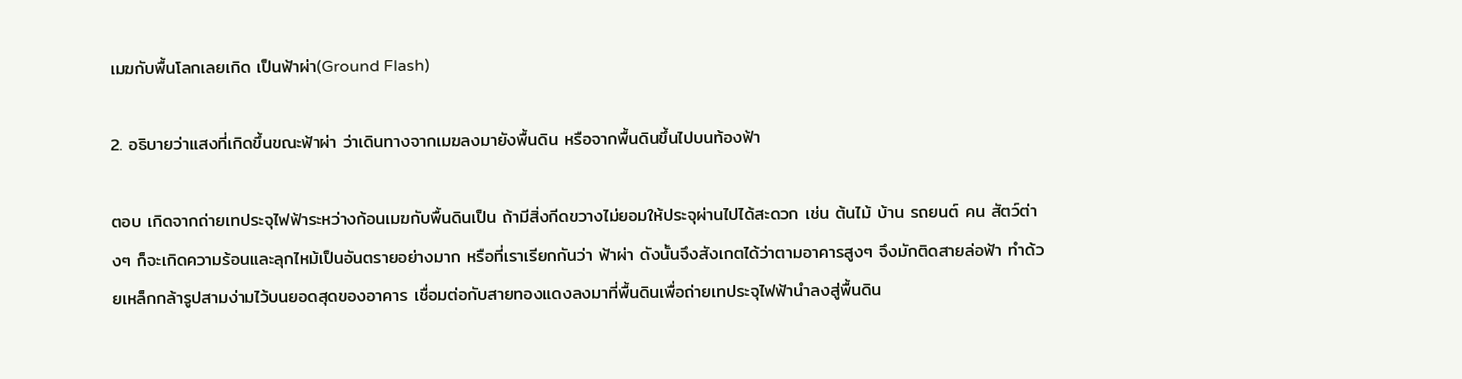เมฆกับพื้นโลกเลยเกิด เป็นฟ้าผ่า(Ground Flash)

2. อธิบายว่าแสงที่เกิดขึ้นขณะฟ้าผ่า ว่าเดินทางจากเมฆลงมายังพื้นดิน หรือจากพื้นดินขึ้นไปบนท้องฟ้า

ตอบ เกิดจากถ่ายเทประจุไฟฟ้าระหว่างก้อนเมฆกับพื้นดินเป็น ถ้ามีสิ่งกีดขวางไม่ยอมให้ประจุผ่านไปได้สะดวก เช่น ต้นไม้ บ้าน รถยนต์ คน สัตว์ต่างๆ ก็จะเกิดความร้อนและลุกไหม้เป็นอันตรายอย่างมาก หรือที่เราเรียกกันว่า ฟ้าผ่า ดังนั้นจึงสังเกตได้ว่าตามอาคารสูงๆ จึงมักติดสายล่อฟ้า ทำด้วยเหล็กกล้ารูปสามง่ามไว้บนยอดสุดของอาคาร เชื่อมต่อกับสายทองแดงลงมาที่พื้นดินเพื่อถ่ายเทประจุไฟฟ้านำลงสู่พื้นดิน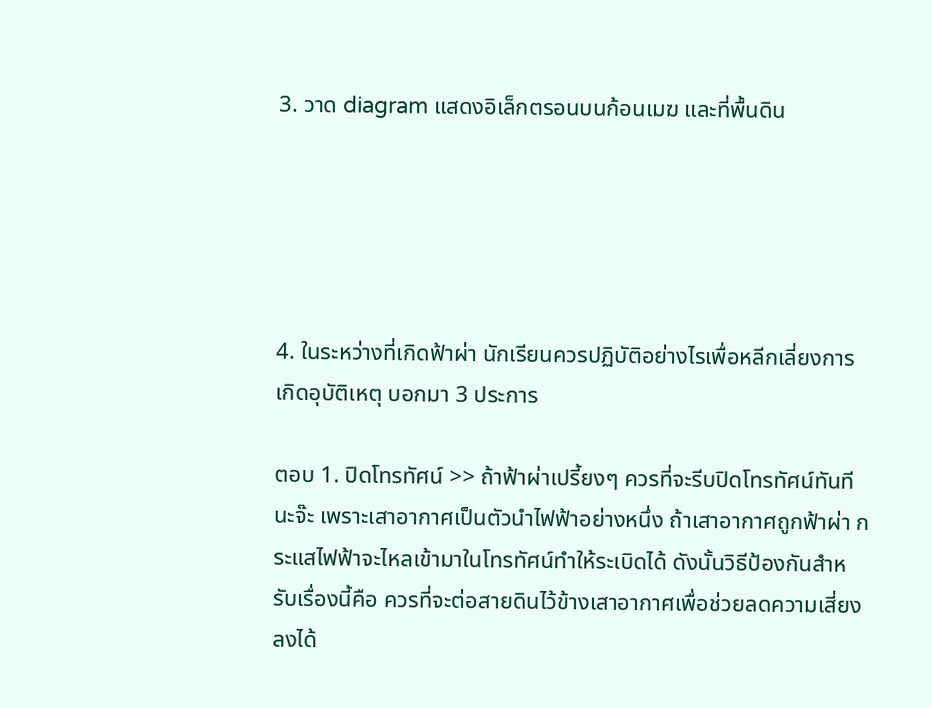3. วาด diagram แสดงอิเล็กตรอนบนก้อนเมฆ และที่พื้นดิน





4. ในระหว่างที่เกิดฟ้าผ่า นักเรียนควรปฏิบัติอย่างไรเพื่อหลีกเลี่ยงการเกิดอุบัติเหตุ บอกมา 3 ประการ

ตอบ 1. ปิดโทรทัศน์ >> ถ้าฟ้าผ่าเปรี้ยงๆ ควรที่จะรีบปิดโทรทัศน์ทันทีนะจ๊ะ เพราะเสาอากาศเป็นตัวนำไฟฟ้าอย่างหนึ่ง ถ้าเสาอากาศถูกฟ้าผ่า กระแสไฟฟ้าจะไหลเข้ามาในโทรทัศน์ทำให้ระเบิดได้ ดังนั้นวิธีป้องกันสำหรับเรื่องนี้คือ ควรที่จะต่อสายดินไว้ข้างเสาอากาศเพื่อช่วยลดความเสี่ยงลงได้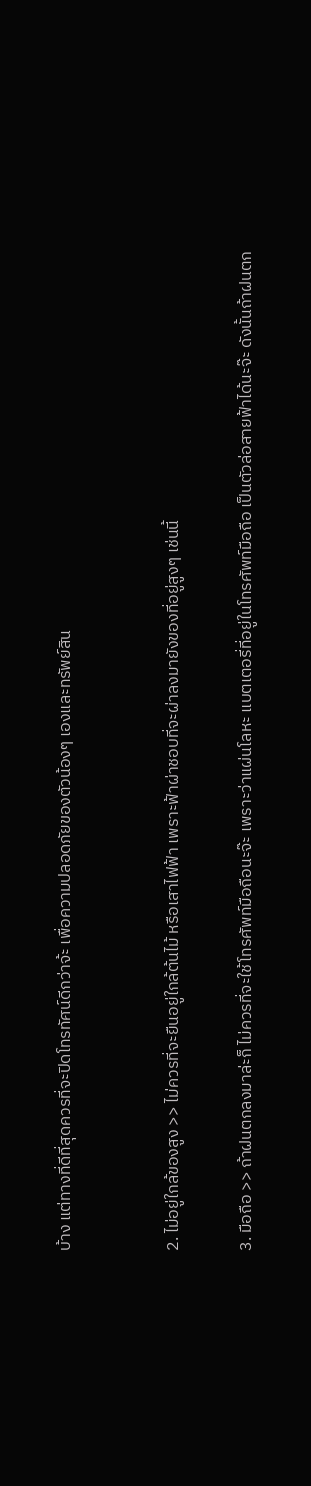บ้าง แต่ทางที่ดีที่สุดควรที่จะปิดโทรทัศน์ดีกว่าจ้ะ เพื่อความปลอดภัยของตัวน้องๆ เองและทรัพย์สิน


2. ไม่อยู่ใกล้ของสูง >> ไม่ควรที่จะยืนอยู่ใกล้ต้นไม้ หรือเสาไฟฟ้า เพราะฟ้าผ่าชอบที่จะผ่าลงมายังของที่อยู่สูงๆ เช่นนี้

3. มือถือ >> ถ้าฝนตกลงมาล่ะก็ ไม่ควรที่จะใช้โทรศัพท์มือถือนะจ๊ะ เพราะว่าแผ่นโลหะ แบตเตอรี่ที่อยู่ในโทรศัพท์มือถือ เป็นตัวล่อสายฟ้าได้นะจ๊ะ ดังนั้นถ้าฝนตก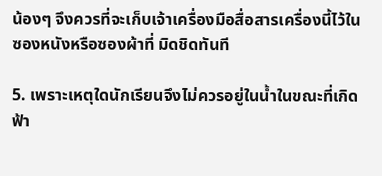น้องๆ จึงควรที่จะเก็บเจ้าเครื่องมือสื่อสารเครื่องนี้ไว้ในซองหนังหรือซองผ้าที่ มิดชิดทันที

5. เพราะเหตุใดนักเรียนจึงไม่ควรอยู่ในน้ำในขณะที่เกิดฟ้า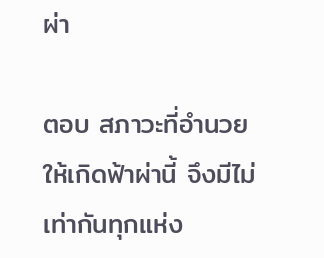ผ่า

ตอบ สภาวะที่อำนวยให้เกิดฟ้าผ่านี้ จึงมีไม่เท่ากันทุกแห่ง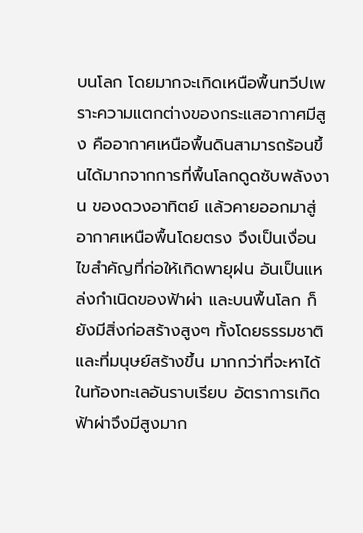บนโลก โดยมากจะเกิดเหนือพื้นทวีปเพราะความแตกต่างของกระแสอากาศมีสูง คืออากาศเหนือพื้นดินสามารถร้อนขึ้นได้มากจากการที่พื้นโลกดูดซับพลังงาน ของดวงอาทิตย์ แล้วคายออกมาสู่อากาศเหนือพื้นโดยตรง จึงเป็นเงื่อนไขสำคัญที่ก่อให้เกิดพายุฝน อันเป็นแหล่งกำเนิดของฟ้าผ่า และบนพื้นโลก ก็ยังมีสิ่งก่อสร้างสูงๆ ทั้งโดยธรรมชาติและที่มนุษย์สร้างขึ้น มากกว่าที่จะหาได้ในท้องทะเลอันราบเรียบ อัตราการเกิดฟ้าผ่าจึงมีสูงมาก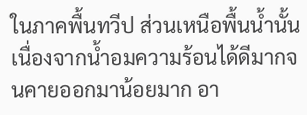ในภาคพื้นทวีป ส่วนเหนือพื้นน้ำนั้น เนื่องจากน้ำอมความร้อนได้ดีมากจนคายออกมาน้อยมาก อา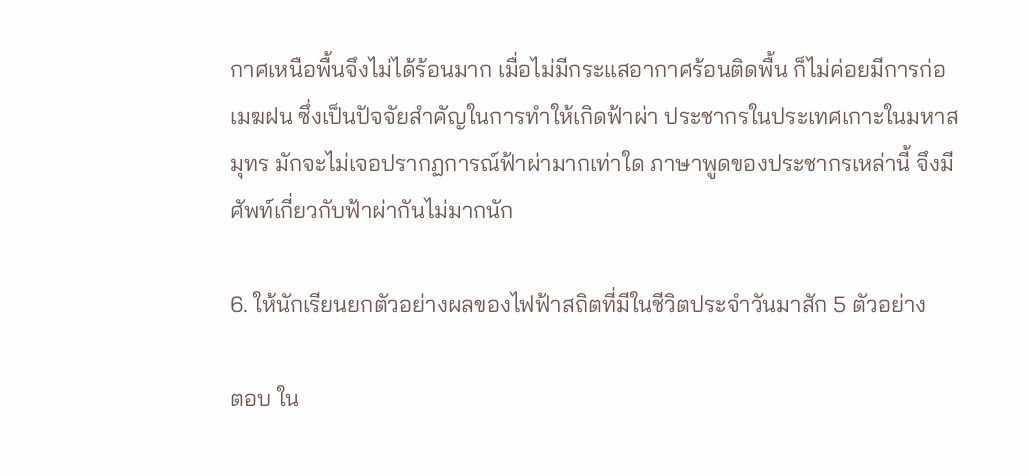กาศเหนือพื้นจึงไม่ได้ร้อนมาก เมื่อไม่มีกระแสอากาศร้อนติดพื้น ก็ไม่ค่อยมีการก่อเมฆฝน ซึ่งเป็นปัจจัยสำคัญในการทำให้เกิดฟ้าผ่า ประชากรในประเทศเกาะในมหาสมุทร มักจะไม่เจอปรากฏการณ์ฟ้าผ่ามากเท่าใด ภาษาพูดของประชากรเหล่านี้ จึงมีศัพท์เกี่ยวกับฟ้าผ่ากันไม่มากนัก

6. ให้นักเรียนยกตัวอย่างผลของไฟฟ้าสถิตที่มีในชีวิตประจำวันมาสัก 5 ตัวอย่าง

ตอบ ใน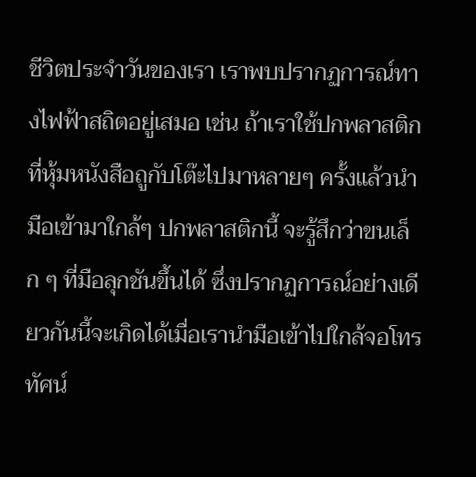ชีวิตประจำวันของเรา เราพบปรากฏการณ์ทางไฟฟ้าสถิตอยู่เสมอ เช่น ถ้าเราใช้ปกพลาสติกที่หุ้มหนังสือถูกับโต๊ะไปมาหลายๆ ครั้งแล้วนำมือเข้ามาใกล้ๆ ปกพลาสติกนี้ จะรู้สึกว่าขนเล็ก ๆ ที่มือลุกชันขึ้นได้ ซึ่งปรากฏการณ์อย่างเดียวกันนี้จะเกิดได้เมื่อเรานำมือเข้าไปใกล้จอโทรทัศน์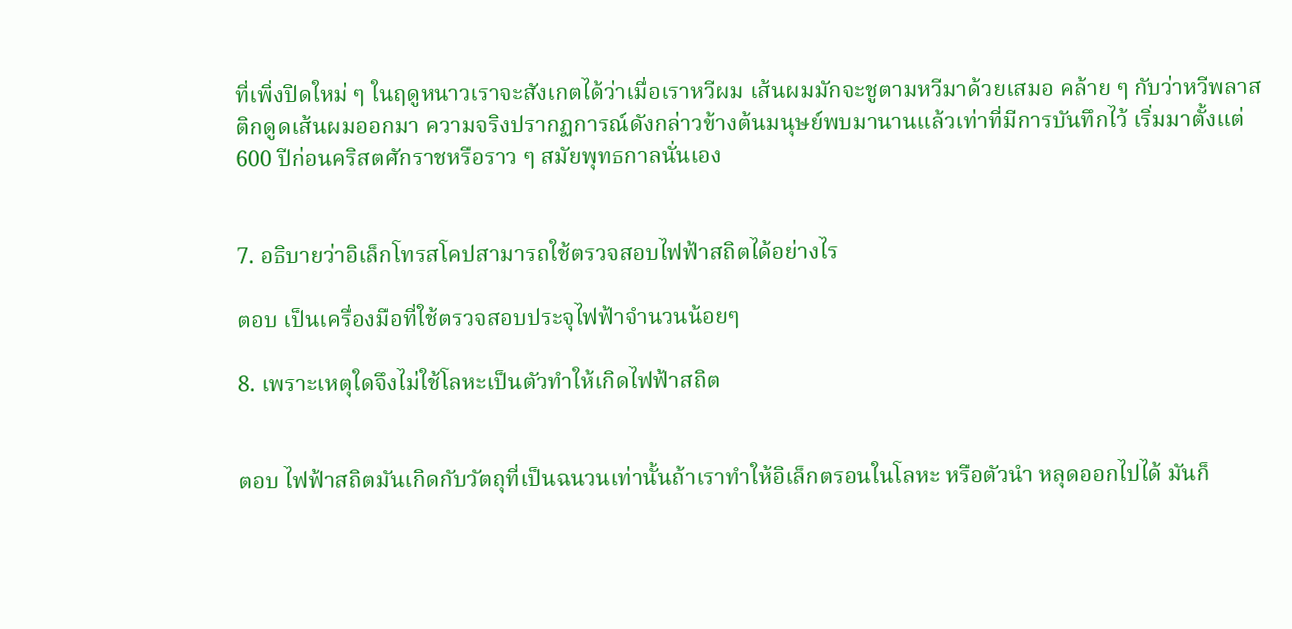ที่เพิ่งปิดใหม่ ๆ ในฤดูหนาวเราจะสังเกตได้ว่าเมื่อเราหวีผม เส้นผมมักจะชูตามหวีมาด้วยเสมอ คล้าย ๆ กับว่าหวีพลาสติกดูดเส้นผมออกมา ความจริงปรากฏการณ์ดังกล่าวข้างต้นมนุษย์พบมานานแล้วเท่าที่มีการบันทึกไว้ เริ่มมาตั้งแต่ 600 ปีก่อนคริสตศักราชหรือราว ๆ สมัยพุทธกาลนั่นเอง


7. อธิบายว่าอิเล็กโทรสโคปสามารถใช้ตรวจสอบไฟฟ้าสถิตได้อย่างไร

ตอบ เป็นเครื่องมือที่ใช้ตรวจสอบประจุไฟฟ้าจำนวนน้อยๆ

8. เพราะเหตุใดจึงไม่ใช้โลหะเป็นตัวทำให้เกิดไฟฟ้าสถิต


ตอบ ไฟฟ้าสถิตมันเกิดกับวัตถุที่เป็นฉนวนเท่านั้นถ้าเราทำให้อิเล็กตรอนในโลหะ หรือตัวนำ หลุดออกไปได้ มันก็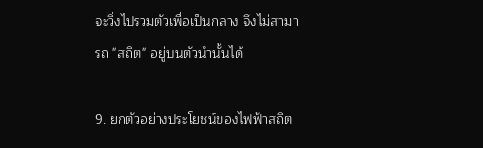จะวิ่งไปรวมตัวเพื่อเป็นกลาง จึงไม่สามารถ "สถิต" อยู่บนตัวนำนั้นได้

9. ยกตัวอย่างประโยชน์ของไฟฟ้าสถิต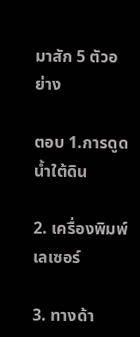มาสัก 5 ตัวอย่าง

ตอบ 1.การดูดน้ำใต้ดิน

2. เครื่องพิมพ์เลเซอร์

3. ทางด้า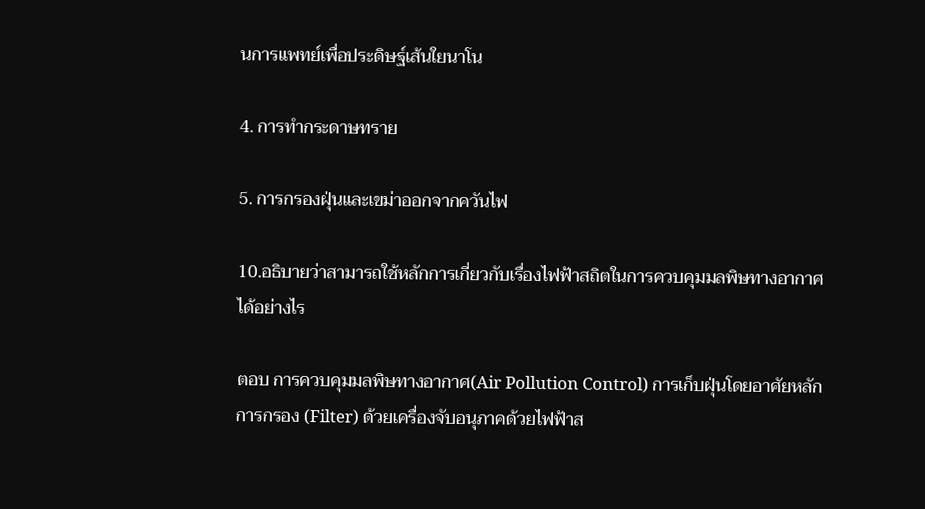นการแพทย์เพื่อประดิษฐ์เส้นใยนาโน

4. การทำกระดาษทราย

5. การกรองฝุ่นและเขม่าออกจากควันไฟ

10.อธิบายว่าสามารถใช้หลักการเกี่ยวกับเรื่องไฟฟ้าสถิตในการควบคุมมลพิษทางอากาศได้อย่างไร

ตอบ การควบคุมมลพิษทางอากาศ(Air Pollution Control) การเก็บฝุ่นโดยอาศัยหลักการกรอง (Filter) ด้วยเครื่องจับอนุภาคด้วยไฟฟ้าส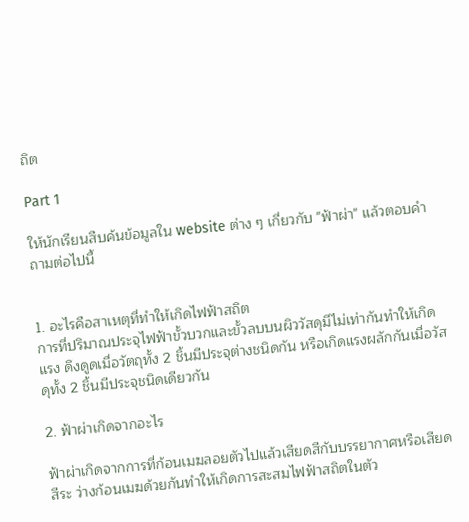ถิต

Part 1

ให้นักเรียนสืบค้นข้อมูลใน website ต่าง ๆ เกี่ยวกับ "ฟ้าผ่า" แล้วตอบคำถามต่อไปนี้


1. อะไรคือสาเหตุที่ทำให้เกิดไฟฟ้าสถิต
การที่ปริมาณประจุไฟฟ้าขั้วบวกและขั้วลบบนผิววัสดุมีไม่เท่ากันทำให้เกิดแรง ดึงดูดเมื่อวัตถุทั้ง 2 ชิ้นมีประจุต่างชนิดกัน หรือเกิดแรงผลักกันเมื่อวัสดุทั้ง 2 ชิ้นมีประจุชนิดเดียวกัน

2. ฟ้าผ่าเกิดจากอะไร

ฟ้าผ่าเกิดจากการที่ก้อนเมฆลอยตัวไปแล้วเสียดสีกับบรรยากาศหรือเสียดสีระ ว่างก้อนเมฆด้วยกันทำให้เกิดการสะสมไฟฟ้าสถิตในตัว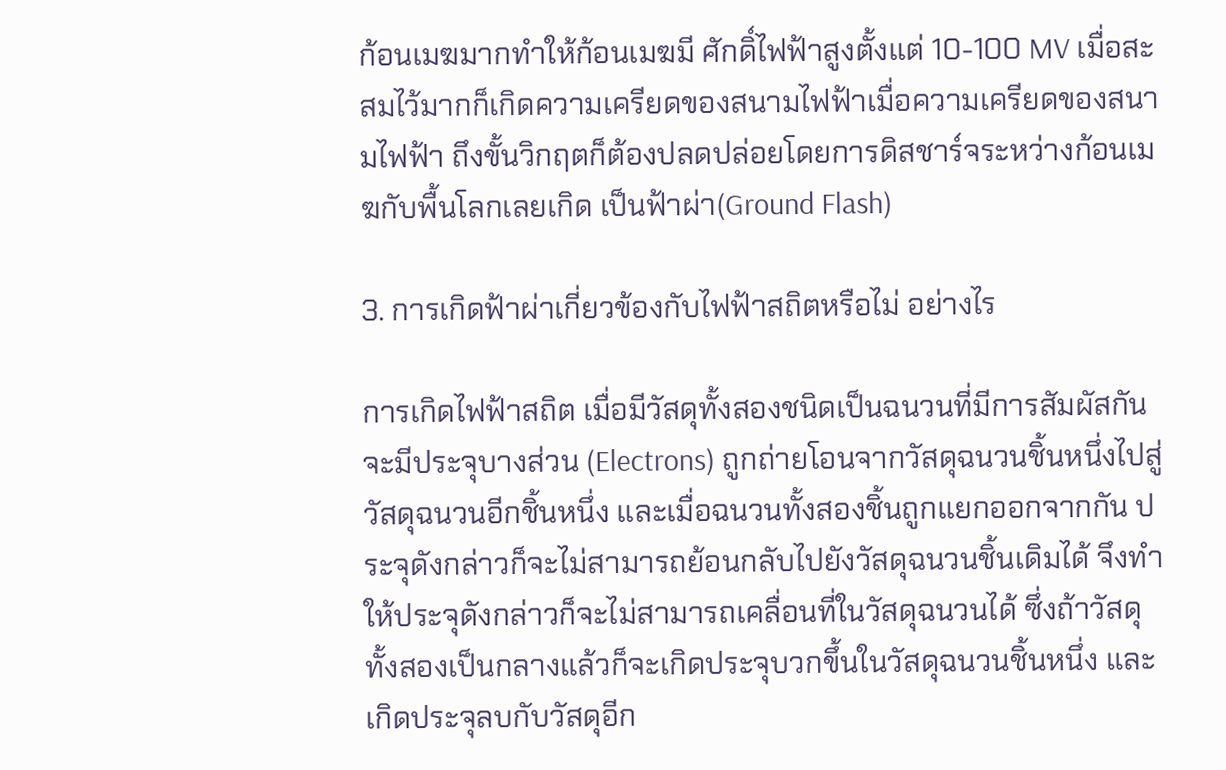ก้อนเมฆมากทำให้ก้อนเมฆมี ศักดิ์ไฟฟ้าสูงตั้งแต่ 10-100 MV เมื่อสะสมไว้มากก็เกิดความเครียดของสนามไฟฟ้าเมื่อความเครียดของสนามไฟฟ้า ถึงขั้นวิกฤตก็ต้องปลดปล่อยโดยการดิสชาร์จระหว่างก้อนเมฆกับพื้นโลกเลยเกิด เป็นฟ้าผ่า(Ground Flash)

3. การเกิดฟ้าผ่าเกี่ยวข้องกับไฟฟ้าสถิตหรือไม่ อย่างไร

การเกิดไฟฟ้าสถิต เมื่อมีวัสดุทั้งสองชนิดเป็นฉนวนที่มีการสัมผัสกันจะมีประจุบางส่วน (Electrons) ถูกถ่ายโอนจากวัสดุฉนวนชิ้นหนึ่งไปสู่วัสดุฉนวนอีกชิ้นหนึ่ง และเมื่อฉนวนทั้งสองชิ้นถูกแยกออกจากกัน ประจุดังกล่าวก็จะไม่สามารถย้อนกลับไปยังวัสดุฉนวนชิ้นเดิมได้ จึงทำให้ประจุดังกล่าวก็จะไม่สามารถเคลื่อนที่ในวัสดุฉนวนได้ ซึ่งถ้าวัสดุทั้งสองเป็นกลางแล้วก็จะเกิดประจุบวกขึ้นในวัสดุฉนวนชิ้นหนึ่ง และเกิดประจุลบกับวัสดุอีก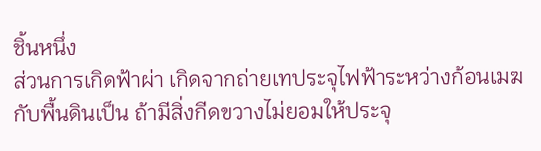ชิ้นหนึ่ง
ส่วนการเกิดฟ้าผ่า เกิดจากถ่ายเทประจุไฟฟ้าระหว่างก้อนเมฆกับพื้นดินเป็น ถ้ามีสิ่งกีดขวางไม่ยอมให้ประจุ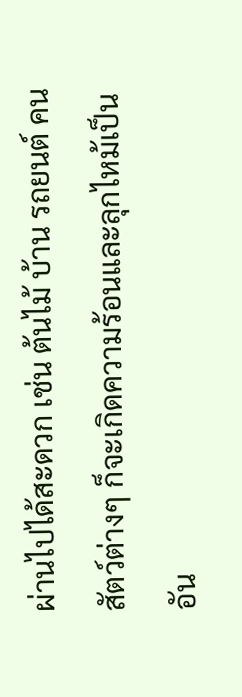ผ่านไปได้สะดวก เช่น ต้นไม้ บ้าน รถยนต์ คน สัตว์ต่างๆ ก็จะเกิดความร้อนและลุกไหม้เป็นอัน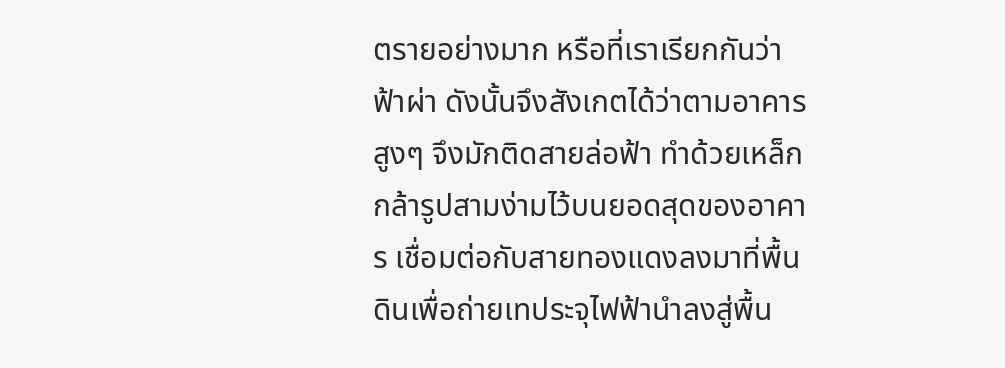ตรายอย่างมาก หรือที่เราเรียกกันว่า ฟ้าผ่า ดังนั้นจึงสังเกตได้ว่าตามอาคารสูงๆ จึงมักติดสายล่อฟ้า ทำด้วยเหล็กกล้ารูปสามง่ามไว้บนยอดสุดของอาคาร เชื่อมต่อกับสายทองแดงลงมาที่พื้นดินเพื่อถ่ายเทประจุไฟฟ้านำลงสู่พื้น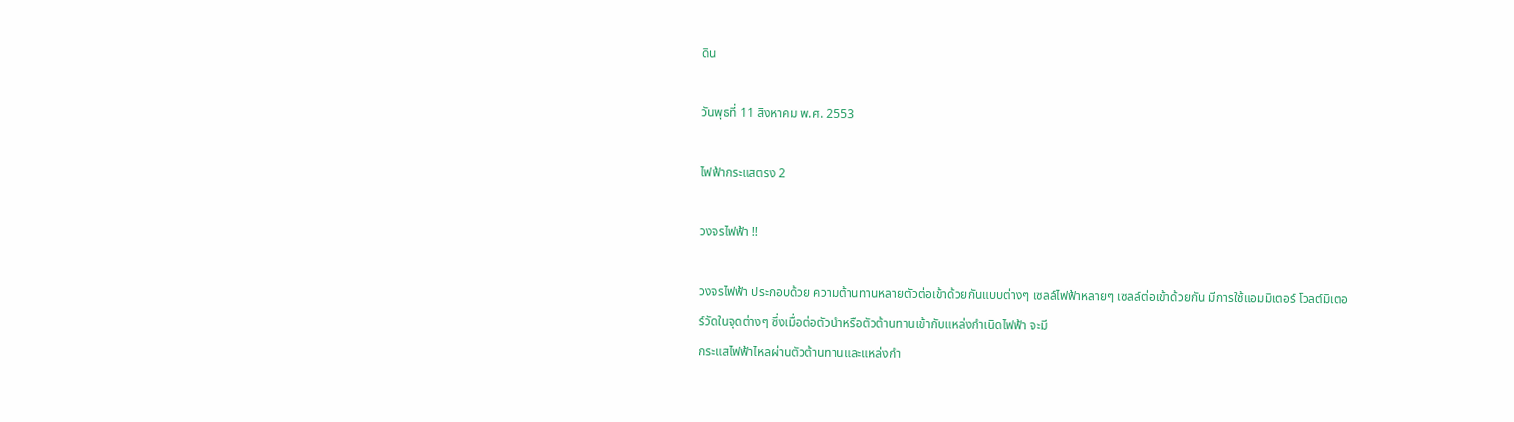ดิน

วันพุธที่ 11 สิงหาคม พ.ศ. 2553

ไฟฟ้ากระแสตรง 2

วงจรไฟฟ้า !!

วงจรไฟฟ้า ประกอบด้วย ความต้านทานหลายตัวต่อเข้าด้วยกันแบบต่างๆ เซลล์ไฟฟ้าหลายๆ เซลล์ต่อเข้าด้วยกัน มีการใช้แอมมิเตอร์ โวลต์มิเตอร์วัดในจุดต่างๆ ซึ่งเมื่อต่อตัวนำหรือตัวต้านทานเข้ากับแหล่งกำเนิดไฟฟ้า จะมี
กระแสไฟฟ้าไหลผ่านตัวต้านทานและแหล่งกำ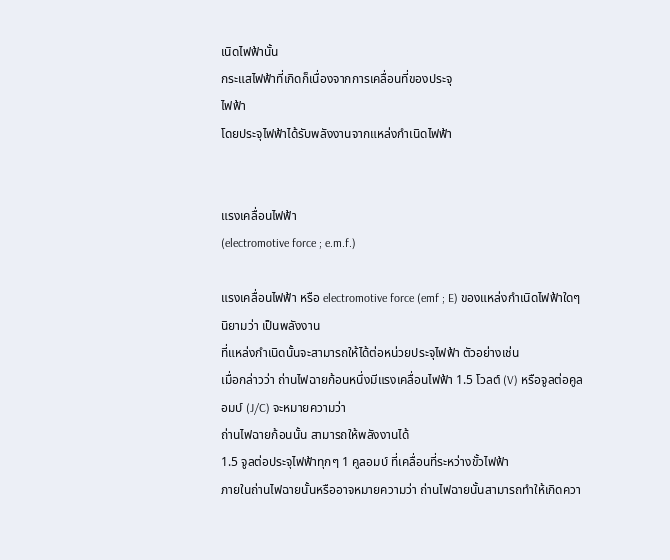เนิดไฟฟ้านั้น
กระแสไฟฟ้าที่เกิดก็เนื่องจากการเคลื่อนที่ของประจุ
ไฟฟ้า
โดยประจุไฟฟ้าได้รับพลังงานจากแหล่งกำเนิดไฟฟ้า


แรงเคลื่อนไฟฟ้า
(electromotive force ; e.m.f.)

แรงเคลื่อนไฟฟ้า หรือ electromotive force (emf ; E) ของแหล่งกำเนิดไฟฟ้าใดๆ นิยามว่า เป็นพลังงาน
ที่แหล่งกำเนิดนั้นจะสามารถให้ได้ต่อหน่วยประจุไฟฟ้า ตัวอย่างเช่น
เมื่อกล่าวว่า ถ่านไฟฉายก้อนหนึ่งมีแรงเคลื่อนไฟฟ้า 1.5 โวลต์ (V) หรือจูลต่อคูลอมบ์ (J/C) จะหมายความว่า
ถ่านไฟฉายก้อนนั้น สามารถให้พลังงานได้
1.5 จูลต่อประจุไฟฟ้าทุกๆ 1 คูลอมบ์ ที่เคลื่อนที่ระหว่างขั้วไฟฟ้า
ภายในถ่านไฟฉายนั้นหรืออาจหมายความว่า ถ่านไฟฉายนั้นสามารถทำให้เกิดควา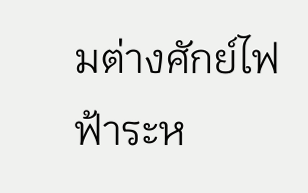มต่างศักย์ไฟฟ้าระห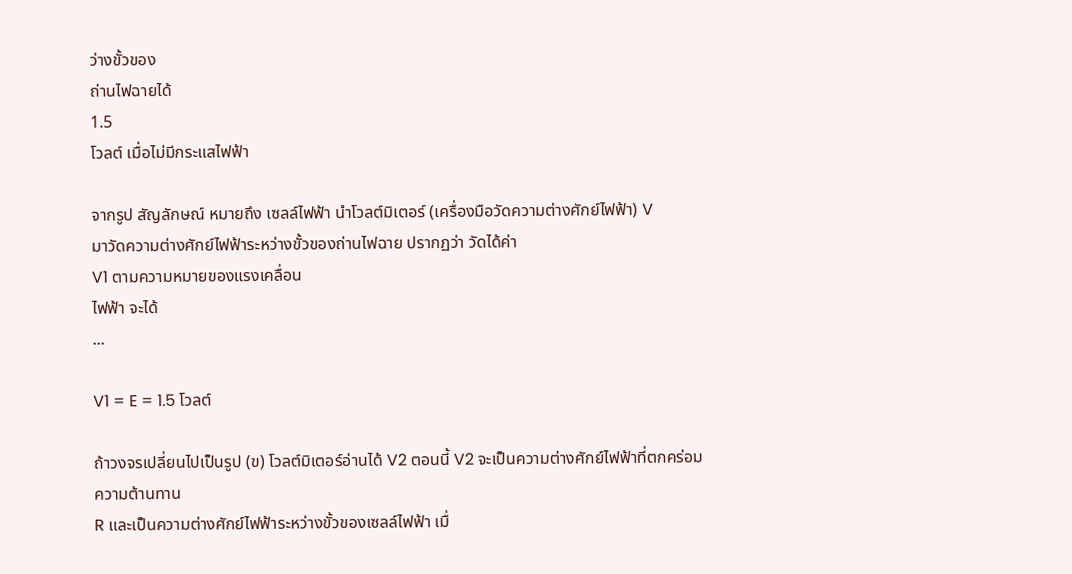ว่างขั้วของ
ถ่านไฟฉายได้
1.5
โวลต์ เมื่อไม่มีกระแสไฟฟ้า

จากรูป สัญลักษณ์ หมายถึง เซลล์ไฟฟ้า นำโวลต์มิเตอร์ (เครื่องมือวัดความต่างศักย์ไฟฟ้า) V
มาวัดความต่างศักย์ไฟฟ้าระหว่างขั้วของถ่านไฟฉาย ปรากฏว่า วัดได้ค่า
V1 ตามความหมายของแรงเคลื่อน
ไฟฟ้า จะได้
...

V1 = E = 1.5 โวลต์

ถ้าวงจรเปลี่ยนไปเป็นรูป (ข) โวลต์มิเตอร์อ่านได้ V2 ตอนนี้ V2 จะเป็นความต่างศักย์ไฟฟ้าที่ตกคร่อม
ความต้านทาน
R และเป็นความต่างศักย์ไฟฟ้าระหว่างขั้วของเซลล์ไฟฟ้า เมื่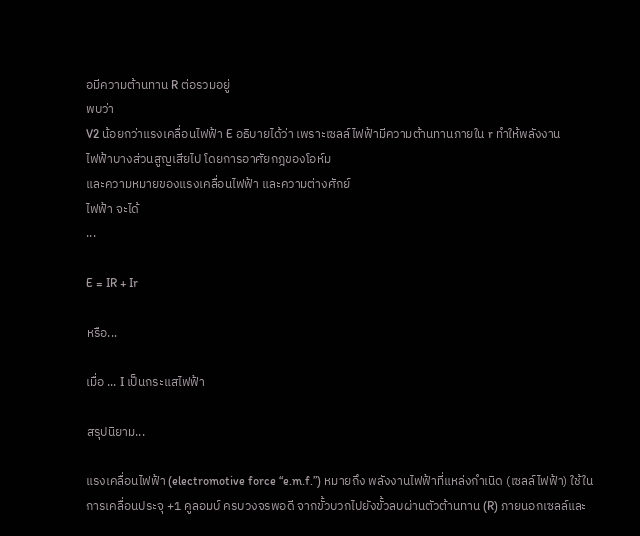อมีความต้านทาน R ต่อรวมอยู่
พบว่า
V2 น้อยกว่าแรงเคลื่อนไฟฟ้า E อธิบายได้ว่า เพราะเซลล์ไฟฟ้ามีความต้านทานภายใน r ทำให้พลังงาน
ไฟฟ้าบางส่วนสูญเสียไป โดยการอาศัยกฎของโอห์ม
และความหมายของแรงเคลื่อนไฟฟ้า และความต่างศักย์
ไฟฟ้า จะได้
...

E = IR + Ir

หรือ...

เมื่อ ... I เป็นกระแสไฟฟ้า

สรุปนิยาม...

แรงเคลื่อนไฟฟ้า (electromotive force “e.m.f.”) หมายถึง พลังงานไฟฟ้าที่แหล่งกำเนิด (เซลล์ไฟฟ้า) ใช้ในการเคลื่อนประจุ +1 คูลอมบ์ ครบวงจรพอดี จากขั้วบวกไปยังขั้วลบผ่านตัวต้านทาน (R) ภายนอกเซลล์และ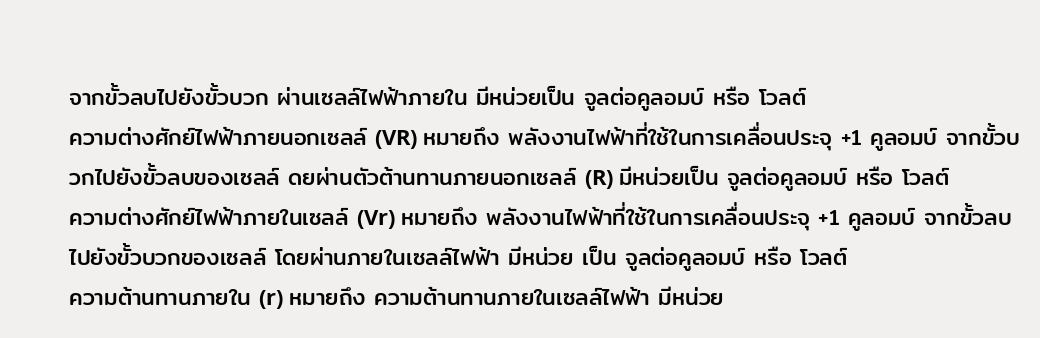จากขั้วลบไปยังขั้วบวก ผ่านเซลล์ไฟฟ้าภายใน มีหน่วยเป็น จูลต่อคูลอมบ์ หรือ โวลต์
ความต่างศักย์ไฟฟ้าภายนอกเซลล์ (VR) หมายถึง พลังงานไฟฟ้าที่ใช้ในการเคลื่อนประจุ +1 คูลอมบ์ จากขั้วบวกไปยังขั้วลบของเซลล์ ดยผ่านตัวต้านทานภายนอกเซลล์ (R) มีหน่วยเป็น จูลต่อคูลอมบ์ หรือ โวลต์
ความต่างศักย์ไฟฟ้าภายในเซลล์ (Vr) หมายถึง พลังงานไฟฟ้าที่ใช้ในการเคลื่อนประจุ +1 คูลอมบ์ จากขั้วลบไปยังขั้วบวกของเซลล์ โดยผ่านภายในเซลล์ไฟฟ้า มีหน่วย เป็น จูลต่อคูลอมบ์ หรือ โวลต์
ความต้านทานภายใน (r) หมายถึง ความต้านทานภายในเซลล์ไฟฟ้า มีหน่วย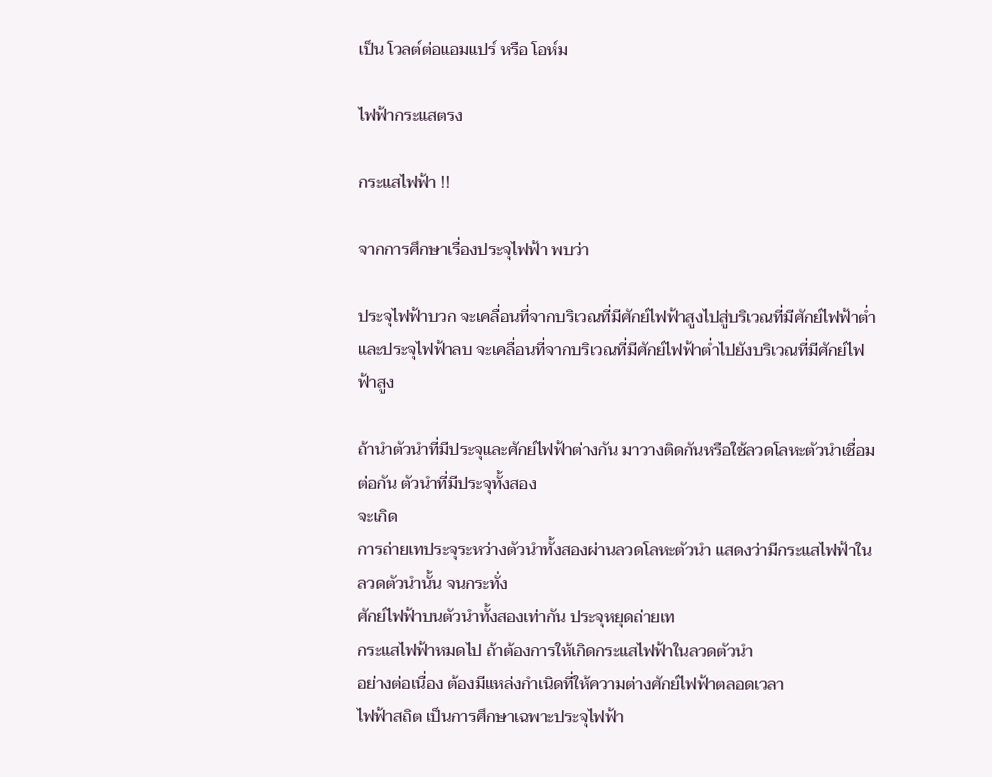เป็น โวลต์ต่อแอมแปร์ หรือ โอห์ม

ไฟฟ้ากระแสตรง

กระแสไฟฟ้า !!

จากการศึกษาเรื่องประจุไฟฟ้า พบว่า

ประจุไฟฟ้าบวก จะเคลื่อนที่จากบริเวณที่มีศักย์ไฟฟ้าสูงไปสู่บริเวณที่มีศักย์ไฟฟ้าต่ำ
และประจุไฟฟ้าลบ จะเคลื่อนที่จากบริเวณที่มีศักย์ไฟฟ้าต่ำไปยังบริเวณที่มีศักย์ไฟฟ้าสูง

ถ้านำตัวนำที่มีประจุและศักย์ไฟฟ้าต่างกัน มาวางติดกันหรือใช้ลวดโลหะตัวนำเชื่อมต่อกัน ตัวนำที่มีประจุทั้งสอง
จะเกิด
การถ่ายเทประจุระหว่างตัวนำทั้งสองผ่านลวดโลหะตัวนำ แสดงว่ามีกระแสไฟฟ้าในลวดตัวนำนั้น จนกระทั่ง
ศักย์ไฟฟ้าบนตัวนำทั้งสองเท่ากัน ประจุหยุดถ่ายเท
กระแสไฟฟ้าหมดไป ถ้าต้องการให้เกิดกระแสไฟฟ้าในลวดตัวนำ
อย่างต่อเนื่อง ต้องมีแหล่งกำเนิดที่ให้ความต่างศักย์ไฟฟ้าตลอดเวลา
ไฟฟ้าสถิต เป็นการศึกษาเฉพาะประจุไฟฟ้า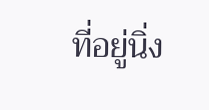ที่อยู่นิ่ง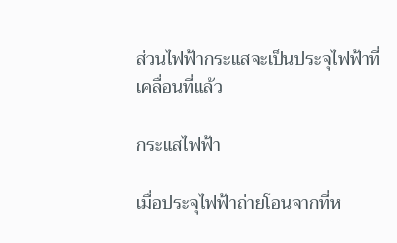ส่วนไฟฟ้ากระแสจะเป็นประจุไฟฟ้าที่เคลื่อนที่แล้ว

กระแสไฟฟ้า

เมื่อประจุไฟฟ้าถ่ายโอนจากที่ห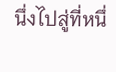นึ่งไปสู่ที่หนึ่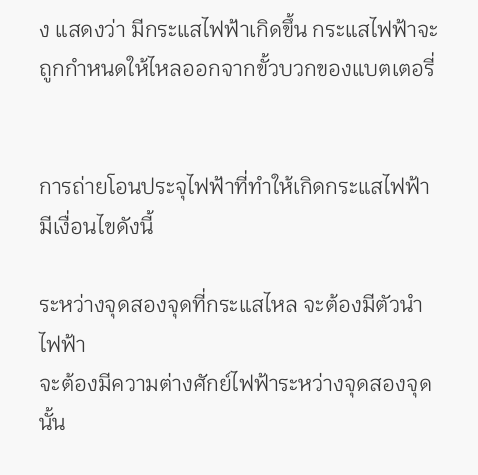ง แสดงว่า มีกระแสไฟฟ้าเกิดขึ้น กระแสไฟฟ้าจะถูกกำหนดให้ไหลออกจากขั้วบวกของแบตเตอรี่


การถ่ายโอนประจุไฟฟ้าที่ทำให้เกิดกระแสไฟฟ้า มีเงื่อนไขดังนี้

ระหว่างจุดสองจุดที่กระแสไหล จะต้องมีตัวนำไฟฟ้า
จะต้องมีความต่างศักย์ไฟฟ้าระหว่างจุดสองจุดนั้น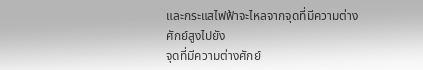และกระแสไฟฟ้าจะไหลจากจุดที่มีความต่างศักย์สูงไปยัง
จุดที่มีความต่างศักย์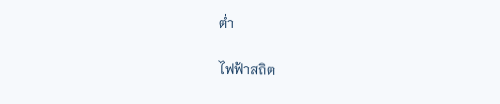ต่ำ

ไฟฟ้าสถิต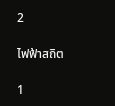2

ไฟฟ้าสถิต

1